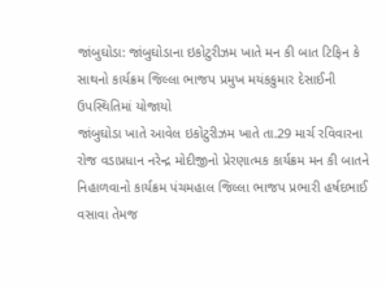જાંબુઘોડા: જાંબુઘોડાના ઇકોટુરીઝમ ખાતે મન કી બાત ટિફિન કે સાથનો કાર્યક્રમ જિલ્લા ભાજપ પ્રમુખ મયંકકુમાર દેસાઈની ઉપસ્થિતિમાં યોજાયો
જાંબુઘોડા ખાતે આવેલ ઇકોટુરીઝમ ખાતે તા.29 માર્ચ રવિવારના રોજ વડાપ્રધાન નરેન્દ્ર મોદીજીનો પ્રેરણાત્મક કાર્યક્રમ મન કી બાતને નિહાળવાનો કાર્યક્રમ પંચમહાલ જિલ્લા ભાજપ પ્રભારી હર્ષદભાઈ વસાવા તેમજ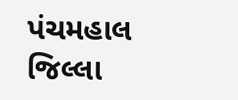પંચમહાલ જિલ્લા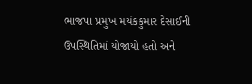ભાજપા પ્રમુખ મયંકકુમાર દેસાઈની ઉપસ્થિતિમાં યોજાયો હતો અને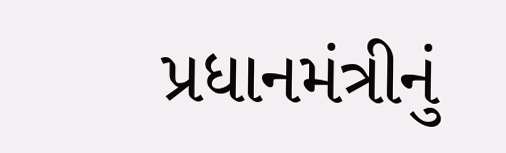પ્રધાનમંત્રીનું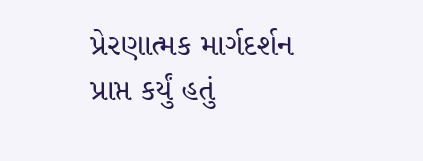પ્રેરણાત્મક માર્ગદર્શન પ્રાપ્ત કર્યું હતું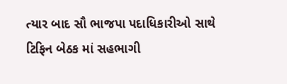ત્યાર બાદ સૌ ભાજપા પદાધિકારીઓ સાથે ટિફિન બેઠક માં સહભાગી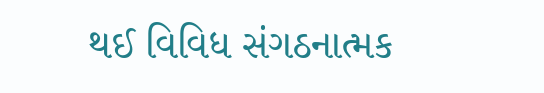થઈ વિવિધ સંગઠનાત્મક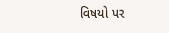વિષયો પર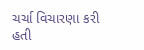ચર્ચા વિચારણા કરી હતી